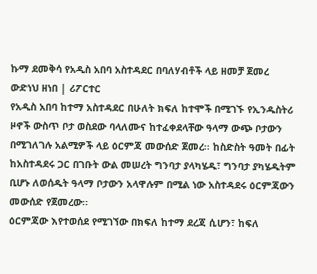ኩማ ደመቅሳ የአዲስ አበባ አስተዳደር በባለሃብቶች ላይ ዘመቻ ጀመረ
ውድነህ ዘነበ | ሪፖርተር
የአዲስ አበባ ከተማ አስተዳደር በሁለት ክፍለ ከተሞች በሚገኙ የኢንዱስትሪ ዞኖች ውስጥ ቦታ ወስደው ባላለሙና ከተፈቀደላቸው ዓላማ ውጭ ቦታውን በሚገለገሉ አልሚዎች ላይ ዕርምጃ መውሰድ ጀመረ፡፡ ከስድስት ዓመት በፊት ከአስተዳደሩ ጋር በገቡት ውል መሠረት ግንባታ ያላካሄዱ፣ ግንባታ ያካሄዱትም ቢሆኑ ለወሰዱት ዓላማ ቦታውን አላዋሉም በሚል ነው አስተዳደሩ ዕርምጃውን መውሰድ የጀመረው፡፡
ዕርምጃው እየተወሰደ የሚገኘው በክፍለ ከተማ ደረጃ ሲሆን፣ ከፍለ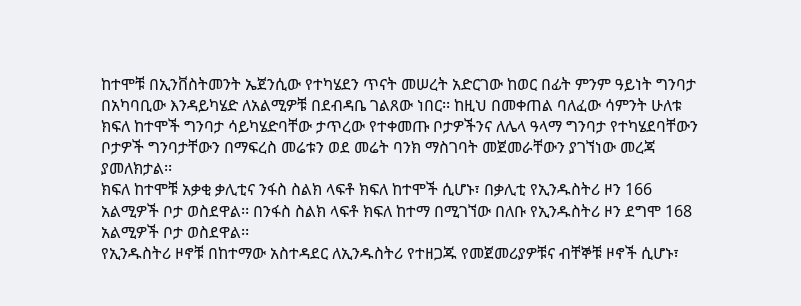ከተሞቹ በኢንቨስትመንት ኤጀንሲው የተካሄደን ጥናት መሠረት አድርገው ከወር በፊት ምንም ዓይነት ግንባታ በአካባቢው እንዳይካሄድ ለአልሚዎቹ በደብዳቤ ገልጸው ነበር፡፡ ከዚህ በመቀጠል ባለፈው ሳምንት ሁለቱ ክፍለ ከተሞች ግንባታ ሳይካሄድባቸው ታጥረው የተቀመጡ ቦታዎችንና ለሌላ ዓላማ ግንባታ የተካሄደባቸውን ቦታዎች ግንባታቸውን በማፍረስ መሬቱን ወደ መሬት ባንክ ማስገባት መጀመራቸውን ያገኘነው መረጃ ያመለክታል፡፡
ክፍለ ከተሞቹ አቃቂ ቃሊቲና ንፋስ ስልክ ላፍቶ ክፍለ ከተሞች ሲሆኑ፣ በቃሊቲ የኢንዱስትሪ ዞን 166 አልሚዎች ቦታ ወስደዋል፡፡ በንፋስ ስልክ ላፍቶ ክፍለ ከተማ በሚገኘው በለቡ የኢንዱስትሪ ዞን ደግሞ 168 አልሚዎች ቦታ ወስደዋል፡፡
የኢንዱስትሪ ዞኖቹ በከተማው አስተዳደር ለኢንዱስትሪ የተዘጋጁ የመጀመሪያዎቹና ብቸኞቹ ዞኖች ሲሆኑ፣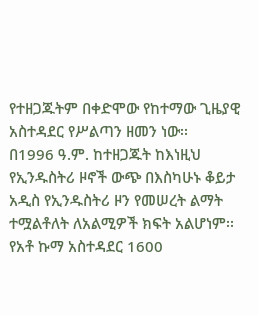የተዘጋጁትም በቀድሞው የከተማው ጊዜያዊ አስተዳደር የሥልጣን ዘመን ነው፡፡
በ1996 ዓ.ም. ከተዘጋጁት ከእነዚህ የኢንዱስትሪ ዞኖች ውጭ በእስካሁኑ ቆይታ አዲስ የኢንዱስትሪ ዞን የመሠረት ልማት ተሟልቶለት ለአልሚዎች ክፍት አልሆነም፡፡
የአቶ ኩማ አስተዳደር 1600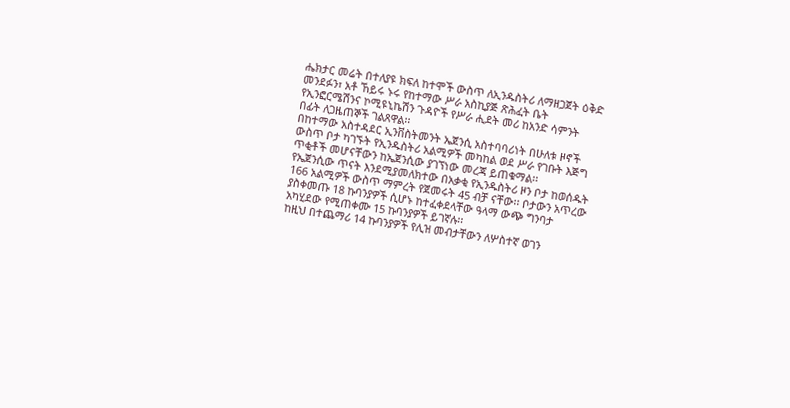ሔክታር መሬት በተለያዩ ክፍለ ከተሞች ውስጥ ለኢንዱስትሪ ለማዘጋጀት ዕቅድ መንደፉን፣ አቶ ኸይሩ ኑሩ የከተማው ሥራ አስኪያጅ ጽሕፈት ቤት የኢንፎርሜሽንና ኮሚዩኒኬሽን ጉዳዮች የሥራ ሒደት መሪ ከአንድ ሳምንት በፊት ለጋዜጠኞች ገልጸዋል፡፡
በከተማው አስተዳደር ኢንቨስትመንት ኤጀንሲ አስተባባሪነት በሁለቱ ዞኖች ውስጥ ቦታ ካገኙት የኢንዱስትሪ አልሚዎች መካከል ወደ ሥራ የገቡት እጅግ ጥቂቶች መሆናቸውን ከኤጀንሲው ያገኘነው መረጃ ይጠቁማል፡፡
የኤጀንሲው ጥናት እንደሚያመለክተው በአቃቂ የኢንዱስትሪ ዞን ቦታ ከወሰዱት 166 አልሚዎች ውስጥ ማምረት የጀመሩት 45 ብቻ ናቸው፡፡ ቦታውን አጥረው ያስቀመጡ 18 ኩባንያዎች ሲሆኑ ከተፈቀደላቸው ዓላማ ውጭ ግንባታ አካሂደው የሚጠቀሙ 15 ኩባንያዎች ይገኛሉ፡፡
ከዚህ በተጨማሪ 14 ኩባንያዎች የሊዝ መብታቸውን ለሦስተኛ ወገን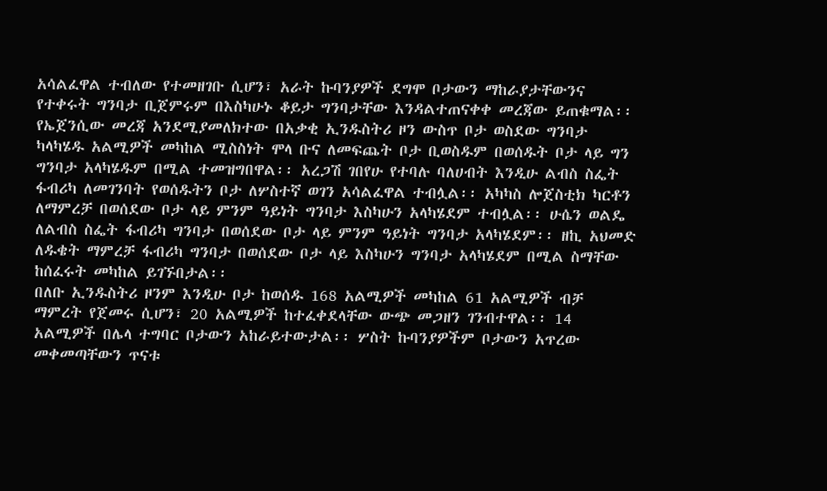አሳልፈዋል ተብለው የተመዘገቡ ሲሆን፣ አራት ኩባንያዎች ደግሞ ቦታውን ማከራያታቸውንና የተቀሩት ግንባታ ቢጀምሩም በእስካሁኑ ቆይታ ግንባታቸው እንዳልተጠናቀቀ መረጃው ይጠቁማል፡፡
የኤጀንሲው መረጃ አንደሚያመለክተው በአቃቂ ኢንዱስትሪ ዞን ውስጥ ቦታ ወስደው ግንባታ ካላካሄዱ አልሚዎች መካከል ሚስስነት ሞላ ቡና ለመፍጨት ቦታ ቢወስዱም በወሰዱት ቦታ ላይ ግን ግንባታ አላካሄዱም በሚል ተመዝግበዋል፡፡ አረጋሽ ገበየሁ የተባሉ ባለሀብት እንዲሁ ልብስ ስፌት ፋብሪካ ለመገንባት የወሰዱትን ቦታ ለሦስተኛ ወገን አሳልፈዋል ተብሏል፡፡ አካካስ ሎጀስቲክ ካርቶን ለማምረቻ በወሰደው ቦታ ላይ ምንም ዓይነት ግንባታ እስካሁን አላካሄደም ተብሏል፡፡ ሁሴን ወልዴ ለልብስ ስፌት ፋብሪካ ግንባታ በወሰደው ቦታ ላይ ምንም ዓይነት ግንባታ አላካሄደም፡፡ ዘኪ አህመድ ለዱቄት ማምረቻ ፋብሪካ ግንባታ በወሰደው ቦታ ላይ እስካሁን ግንባታ አላካሄደም በሚል ስማቸው ከሰፈሩት መካከል ይገኙበታል፡፡
በለቡ ኢንዱስትሪ ዞንም እንዲሁ ቦታ ከወሰዱ 168 አልሚዎች መካከል 61 አልሚዎች ብቻ ማምረት የጀመሩ ሲሆን፣ 20 አልሚዎች ከተፈቀደላቸው ውጭ መጋዘን ገንብተዋል፡፡ 14 አልሚዎች በሌላ ተግባር ቦታውን አከራይተውታል፡፡ ሦስት ኩባንያዎችም ቦታውን አጥረው መቀመጣቸውን ጥናቱ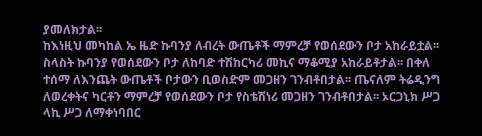ያመለክታል፡፡
ከእነዚህ መካከል ኤ ዜድ ኩባንያ ለብረት ውጤቶች ማምረቻ የወሰደውን ቦታ አከራይቷል፡፡ ስላስት ኩባንያ የወሰደውን ቦታ ለከባድ ተሽከርካሪ መኪና ማቆሚያ አከራይቶታል፡፡ በቀለ ተሰማ ለእንጨት ውጤቶች ቦታውን ቢወስድም መጋዘን ገንብቶበታል፡፡ ጤናለም ትሬዲንግ ለወረቀትና ካርቶን ማምረቻ የወሰደውን ቦታ የስቴሽነሪ መጋዘን ገንብቶበታል፡፡ ኦርጋኒክ ሥጋ ላኪ ሥጋ ለማቀነባበር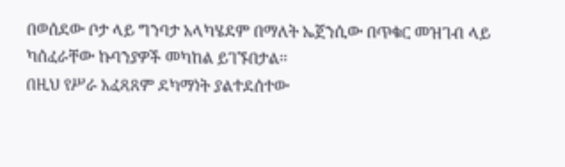በወሰደው ቦታ ላይ ግንባታ አላካሄደም በማለት ኤጀንሲው በጥቁር መዝገብ ላይ ካሰፈራቸው ኩባንያዎች መካከል ይገኙበታል፡፡
በዚህ የሥራ አፈጻጸም ደካማነት ያልተደሰተው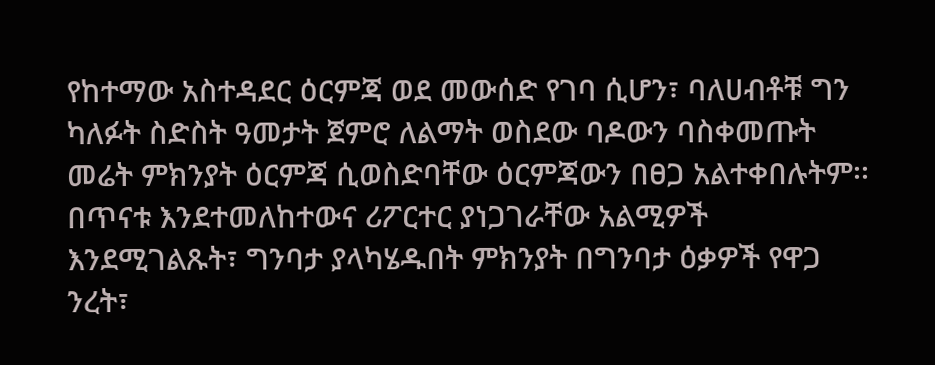የከተማው አስተዳደር ዕርምጃ ወደ መውሰድ የገባ ሲሆን፣ ባለሀብቶቹ ግን ካለፉት ስድስት ዓመታት ጀምሮ ለልማት ወስደው ባዶውን ባስቀመጡት መሬት ምክንያት ዕርምጃ ሲወስድባቸው ዕርምጃውን በፀጋ አልተቀበሉትም፡፡
በጥናቱ እንደተመለከተውና ሪፖርተር ያነጋገራቸው አልሚዎች እንደሚገልጹት፣ ግንባታ ያላካሄዱበት ምክንያት በግንባታ ዕቃዎች የዋጋ ንረት፣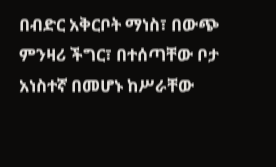በብድር አቅርቦት ማነስ፣ በውጭ ምንዛሪ ችግር፣ በተሰጣቸው ቦታ አነስተኛ በመሆኑ ከሥራቸው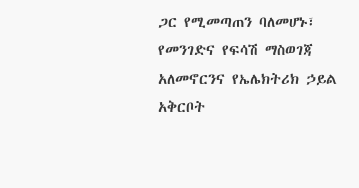ጋር የሚመጣጠን ባለመሆኑ፣ የመንገድና የፍሳሽ ማስወገጃ አለመኖርንና የኤሌክትሪክ ኃይል አቅርቦት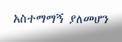አስተማማኝ ያለመሆን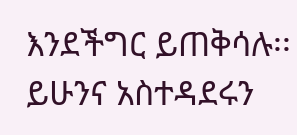እንደችግር ይጠቅሳሉ፡፡
ይሁንና አስተዳደሩን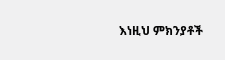እነዚህ ምክንያቶች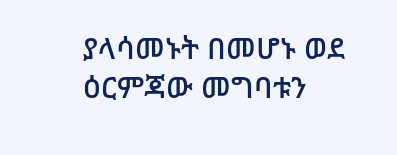ያላሳመኑት በመሆኑ ወደ ዕርምጃው መግባቱን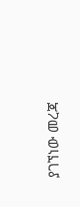ያገኘነው መረጃ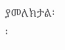ያመለክታል፡፡